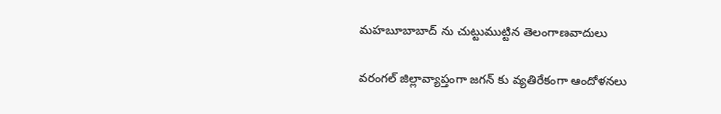మహబూబాబాద్ ను చుట్టుముట్టిన తెలంగాణవాదులు

వరంగల్ జిల్లావ్యాప్తంగా జగన్ కు వ్యతిరేకంగా ఆందోళనలు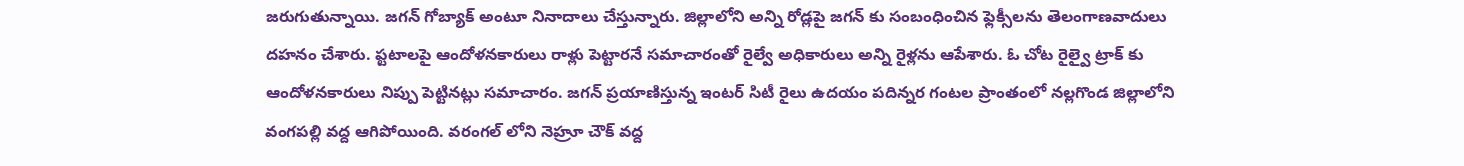జరుగుతున్నాయి. జగన్ గోబ్యాక్ అంటూ నినాదాలు చేస్తున్నారు. జిల్లాలోని అన్ని రోడ్లపై జగన్ కు సంబంధించిన ఫ్లెక్సీలను తెలంగాణవాదులు దహనం చేశారు. ప్టటాలపై ఆందోళనకారులు రాళ్లు పెట్టారనే సమాచారంతో రైల్వే అధికారులు అన్ని రైళ్లను ఆపేశారు. ఓ చోట రైల్వై ట్రాక్ కు ఆందోళనకారులు నిప్పు పెట్టినట్లు సమాచారం. జగన్ ప్రయాణిస్తున్న ఇంటర్ సిటీ రైలు ఉదయం పదిన్నర గంటల ప్రాంతంలో నల్లగొండ జిల్లాలోని వంగపల్లి వద్ద ఆగిపోయింది. వరంగల్ లోని నెహ్రూ చౌక్ వద్ద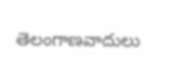తెలంగాణవాదులు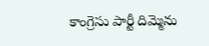కాంగ్రెసు పార్టీ దిమ్మెను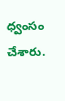ధ్వంసం చేశారు.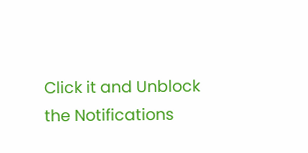Click it and Unblock the Notifications